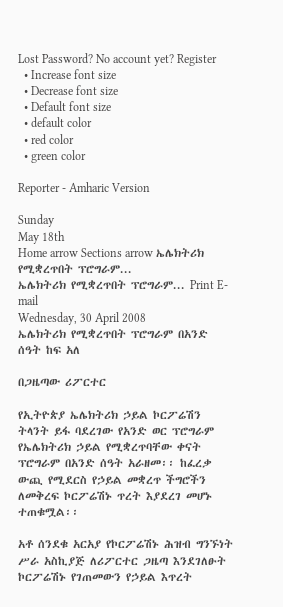Lost Password? No account yet? Register
  • Increase font size
  • Decrease font size
  • Default font size
  • default color
  • red color
  • green color

Reporter - Amharic Version

Sunday
May 18th
Home arrow Sections arrow ኤሌክትሪክ የሚቋረጥበት ፕሮግራም...
ኤሌክትሪክ የሚቋረጥበት ፕሮግራም... Print E-mail
Wednesday, 30 April 2008
ኤሌክትሪክ የሚቋረጥበት ፕሮግራም በአንድ ሰዓት ከፍ አለ

በጋዜጣው ሪፖርተር

የኢትዮጵያ ኤሌክትሪክ ኃይል ኮርፖሬሽን ትላንት ይፋ ባደረገው የአንድ ወር ፕሮግራም የኤሌክትሪክ ኃይል የሚቋረጥባቸው ቀናት ፕሮግራም በአንድ ሰዓት አራዘመ፡፡ ከፈረቃ ውጪ የሚደርስ የኃይል መቋረጥ ችግሮችን ለመቅረፍ ኮርፖሬሽኑ ጥረት እያደረገ መሆኑ ተጠቁሟል፡፡

አቶ ሰንደቁ አርአያ የኮርፖሬሽኑ ሕዝብ ግንኙነት ሥራ አስኪያጅ ለሪፖርተር ጋዜጣ እንደገለፁት ኮርፖሬሽኑ የገጠመውን የኃይል እጥረት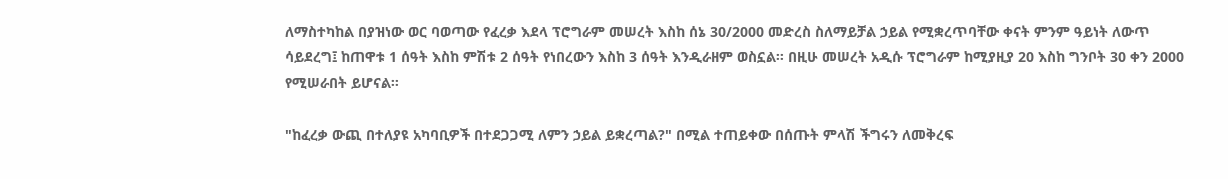ለማስተካከል በያዝነው ወር ባወጣው የፈረቃ እደላ ፕሮግራም መሠረት እስከ ሰኔ 30/2000 መድረስ ስለማይቻል ኃይል የሚቋረጥባቸው ቀናት ምንም ዓይነት ለውጥ ሳይደረግ፤ ከጠዋቱ 1 ሰዓት እስከ ምሽቱ 2 ሰዓት የነበረውን እስከ 3 ሰዓት እንዲራዘም ወስኗል፡፡ በዚሁ መሠረት አዲሱ ፕሮግራም ከሚያዚያ 20 እስከ ግንቦት 30 ቀን 2000 የሚሠራበት ይሆናል፡፡

"ከፈረቃ ውጪ በተለያዩ አካባቢዎች በተደጋጋሚ ለምን ኃይል ይቋረጣል?" በሚል ተጠይቀው በሰጡት ምላሽ ችግሩን ለመቅረፍ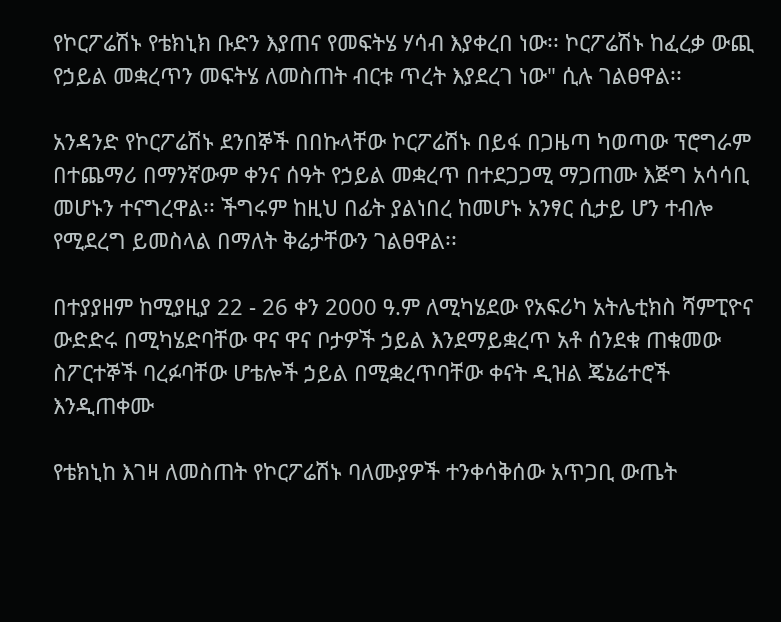የኮርፖሬሽኑ የቴክኒክ ቡድን እያጠና የመፍትሄ ሃሳብ እያቀረበ ነው፡፡ ኮርፖሬሽኑ ከፈረቃ ውጪ የኃይል መቋረጥን መፍትሄ ለመስጠት ብርቱ ጥረት እያደረገ ነው" ሲሉ ገልፀዋል፡፡

አንዳንድ የኮርፖሬሽኑ ደንበኞች በበኩላቸው ኮርፖሬሽኑ በይፋ በጋዜጣ ካወጣው ፕሮግራም በተጨማሪ በማንኛውም ቀንና ሰዓት የኃይል መቋረጥ በተደጋጋሚ ማጋጠሙ እጅግ አሳሳቢ መሆኑን ተናግረዋል፡፡ ችግሩም ከዚህ በፊት ያልነበረ ከመሆኑ አንፃር ሲታይ ሆን ተብሎ የሚደረግ ይመስላል በማለት ቅሬታቸውን ገልፀዋል፡፡

በተያያዘም ከሚያዚያ 22 - 26 ቀን 2000 ዓ.ም ለሚካሄደው የአፍሪካ አትሌቲክስ ሻምፒዮና ውድድሩ በሚካሄድባቸው ዋና ዋና ቦታዎች ኃይል እንደማይቋረጥ አቶ ሰንደቁ ጠቁመው ስፖርተኞች ባረፉባቸው ሆቴሎች ኃይል በሚቋረጥባቸው ቀናት ዲዝል ጄኔሬተሮች እንዲጠቀሙ

የቴክኒከ እገዛ ለመስጠት የኮርፖሬሽኑ ባለሙያዎች ተንቀሳቅሰው አጥጋቢ ውጤት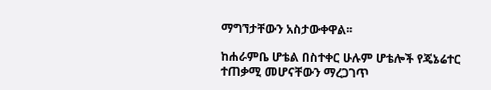ማግኘታቸውን አስታውቀዋል፡፡

ከሐራምቤ ሆቴል በስተቀር ሁሉም ሆቴሎች የጄኔሬተር ተጠቃሚ መሆናቸውን ማረጋገጥ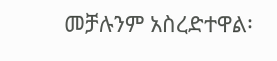መቻሉንም አስረድተዋል፡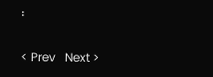፡

< Prev   Next >